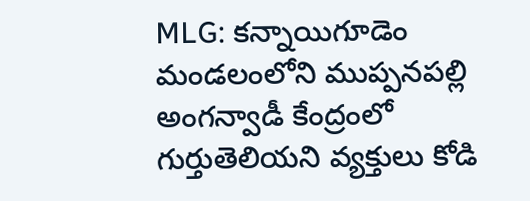MLG: కన్నాయిగూడెం మండలంలోని ముప్పనపల్లి అంగన్వాడీ కేంద్రంలో గుర్తుతెలియని వ్యక్తులు కోడి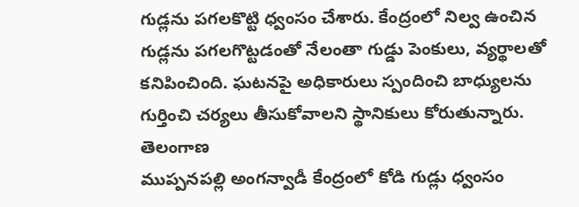గుడ్లను పగలకొట్టి ధ్వంసం చేశారు. కేంద్రంలో నిల్వ ఉంచిన గుడ్లను పగలగొట్టడంతో నేలంతా గుడ్డు పెంకులు, వ్యర్థాలతో కనిపించింది. ఘటనపై అధికారులు స్పందించి బాధ్యులను గుర్తించి చర్యలు తీసుకోవాలని స్థానికులు కోరుతున్నారు.
తెలంగాణ
ముప్పనపల్లి అంగన్వాడీ కేంద్రంలో కోడి గుడ్లు ధ్వంసం